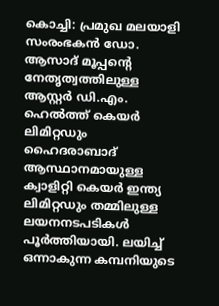കൊച്ചി: പ്രമുഖ മലയാളി സംരംഭകൻ ഡോ. ആസാദ് മൂപ്പന്റെ നേതൃത്വത്തിലുള്ള ആസ്റ്റർ ഡി.എം. ഹെൽത്ത് കെയർ ലിമിറ്റഡും ഹൈദരാബാദ് ആസ്ഥാനമായുള്ള ക്വാളിറ്റി കെയർ ഇന്ത്യ ലിമിറ്റഡും തമ്മിലുള്ള ലയനനടപടികൾ പൂർത്തിയായി. ലയിച്ച് ഒന്നാകുന്ന കമ്പനിയുടെ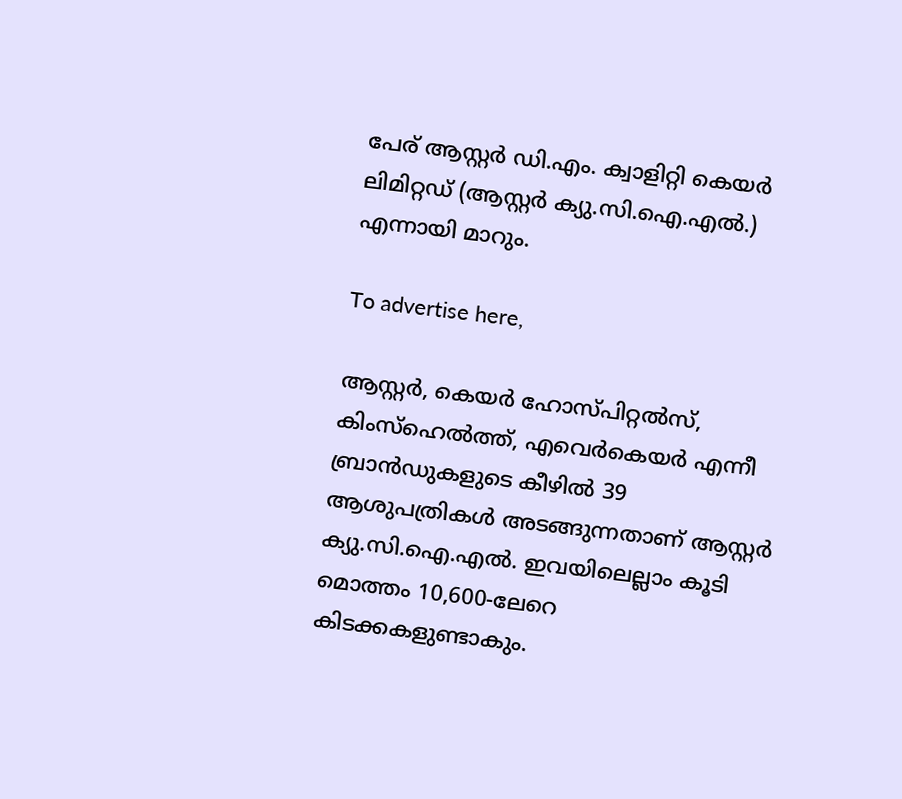പേര് ആസ്റ്റർ ഡി.എം. ക്വാളിറ്റി കെയർ ലിമിറ്റഡ് (ആസ്റ്റർ ക്യു.സി.ഐ.എൽ.) എന്നായി മാറും.

To advertise here,

ആസ്റ്റർ, കെയർ ഹോസ്പിറ്റൽസ്, കിംസ്‌ഹെൽത്ത്, എവെർകെയർ എന്നീ ബ്രാൻഡുകളുടെ കീഴിൽ 39 ആശുപത്രികൾ അടങ്ങുന്നതാണ് ആസ്റ്റർ ക്യു.സി.ഐ.എൽ. ഇവയിലെല്ലാം കൂടി മൊത്തം 10,600-ലേറെ കിടക്കകളുണ്ടാകും.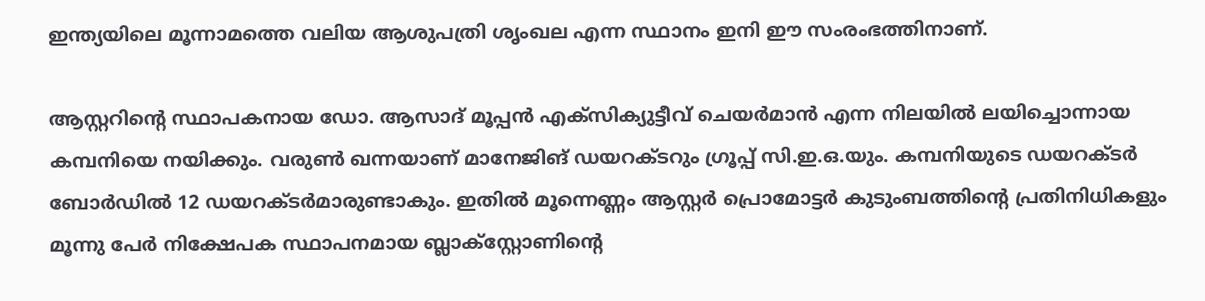ഇന്ത്യയിലെ മൂന്നാമത്തെ വലിയ ആശുപത്രി ശൃംഖല എന്ന സ്ഥാനം ഇനി ഈ സംരംഭത്തിനാണ്.

ആസ്റ്ററിന്റെ സ്ഥാപകനായ ഡോ. ആസാദ് മൂപ്പൻ എക്സിക്യുട്ടീവ് ചെയർമാൻ എന്ന നിലയിൽ ലയിച്ചൊന്നായ കമ്പനിയെ നയിക്കും. വരുൺ ഖന്നയാണ് മാനേജിങ് ഡയറക്ടറും ഗ്രൂപ്പ് സി.ഇ.ഒ.യും. കമ്പനിയുടെ ഡയറക്ടർ ബോർഡിൽ 12 ഡയറക്ടർമാരുണ്ടാകും. ഇതിൽ മൂന്നെണ്ണം ആസ്റ്റർ പ്രൊമോട്ടർ കുടുംബത്തിന്റെ പ്രതിനിധികളും മൂന്നു പേർ നിക്ഷേപക സ്ഥാപനമായ ബ്ലാക്‌സ്റ്റോണിന്റെ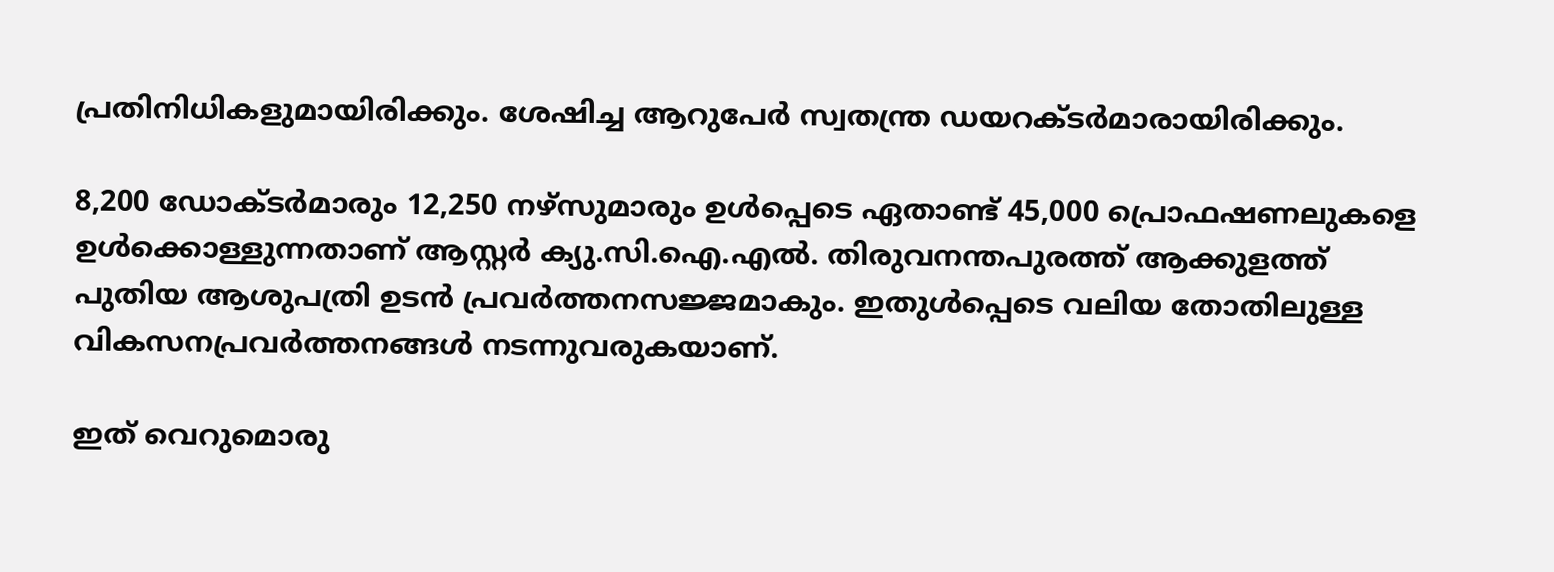പ്രതിനിധികളുമായിരിക്കും. ശേഷിച്ച ആറുപേർ സ്വതന്ത്ര ഡയറക്ടർമാരായിരിക്കും.

8,200 ഡോക്ടർമാരും 12,250 നഴ്‌സുമാരും ഉൾപ്പെടെ ഏതാണ്ട് 45,000 പ്രൊഫഷണലുകളെ ഉൾക്കൊള്ളുന്നതാണ് ആസ്റ്റർ ക്യു.സി.ഐ.എൽ. തിരുവനന്തപുരത്ത് ആക്കുളത്ത് പുതിയ ആശുപത്രി ഉടൻ പ്രവർത്തനസജ്ജമാകും. ഇതുൾപ്പെടെ വലിയ തോതിലുള്ള വികസനപ്രവർത്തനങ്ങൾ നടന്നുവരുകയാണ്.

ഇത് വെറുമൊരു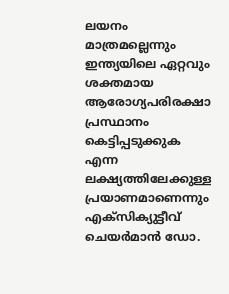ലയനം മാത്രമല്ലെന്നും ഇന്ത്യയിലെ ഏറ്റവും ശക്തമായ ആരോഗ്യപരിരക്ഷാ പ്രസ്ഥാനം കെട്ടിപ്പടുക്കുക എന്ന ലക്ഷ്യത്തിലേക്കുള്ള പ്രയാണമാണെന്നും എക്സിക്യുട്ടീവ് ചെയർമാൻ ഡോ.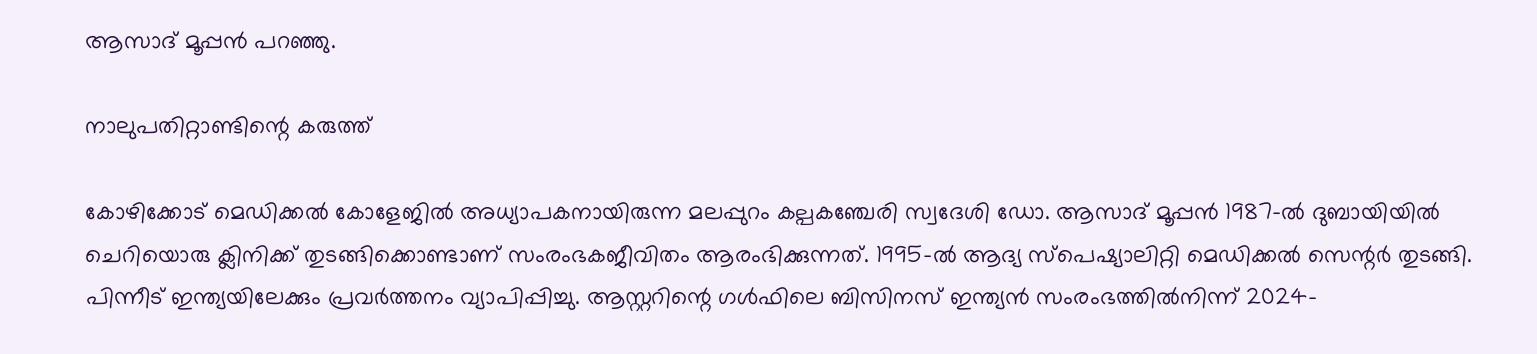ആസാദ് മൂപ്പൻ പറഞ്ഞു.

നാലുപതിറ്റാണ്ടിന്റെ കരുത്ത്

കോഴിക്കോട് മെഡിക്കൽ കോളേജിൽ അധ്യാപകനായിരുന്ന മലപ്പുറം കല്പകഞ്ചേരി സ്വദേശി ഡോ. ആസാദ് മൂപ്പൻ 1987-ൽ ദുബായിയിൽ ചെറിയൊരു ക്ലിനിക്ക് തുടങ്ങിക്കൊണ്ടാണ് സംരംഭകജീവിതം ആരംഭിക്കുന്നത്. 1995-ൽ ആദ്യ സ്പെഷ്യാലിറ്റി മെഡിക്കൽ സെന്റർ തുടങ്ങി. പിന്നീട് ഇന്ത്യയിലേക്കും പ്രവർത്തനം വ്യാപിപ്പിച്ചു. ആസ്റ്ററിന്റെ ഗൾഫിലെ ബിസിനസ് ഇന്ത്യൻ സംരംഭത്തിൽനിന്ന് 2024-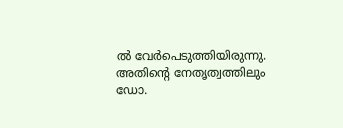ൽ വേർപെടുത്തിയിരുന്നു. അതിന്റെ നേതൃത്വത്തിലും ഡോ.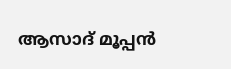ആസാദ് മൂപ്പൻ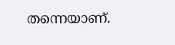തന്നെയാണ്.